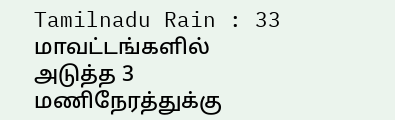Tamilnadu Rain : 33 மாவட்டங்களில் அடுத்த 3 மணிநேரத்துக்கு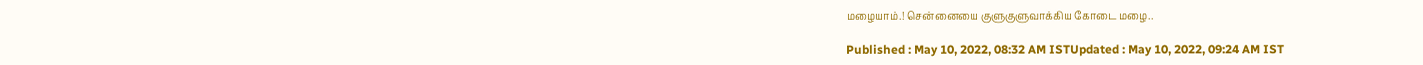மழையாம்.! சென்னையை குளுகுளுவாக்கிய கோடை மழை..

Published : May 10, 2022, 08:32 AM ISTUpdated : May 10, 2022, 09:24 AM IST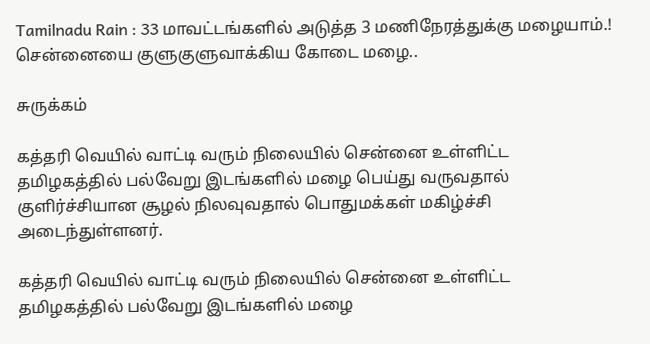Tamilnadu Rain : 33 மாவட்டங்களில் அடுத்த 3 மணிநேரத்துக்கு மழையாம்.! சென்னையை குளுகுளுவாக்கிய கோடை மழை..

சுருக்கம்

கத்தரி வெயில் வாட்டி வரும் நிலையில் சென்னை உள்ளிட்ட தமிழகத்தில் பல்வேறு இடங்களில் மழை பெய்து வருவதால் குளிர்ச்சியான சூழல் நிலவுவதால் பொதுமக்கள் மகிழ்ச்சி அடைந்துள்ளனர்.

கத்தரி வெயில் வாட்டி வரும் நிலையில் சென்னை உள்ளிட்ட தமிழகத்தில் பல்வேறு இடங்களில் மழை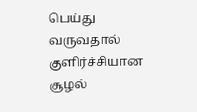பெய்து வருவதால் குளிர்ச்சியான சூழல்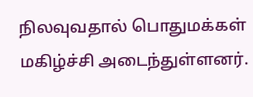நிலவுவதால் பொதுமக்கள் மகிழ்ச்சி அடைந்துள்ளனர்.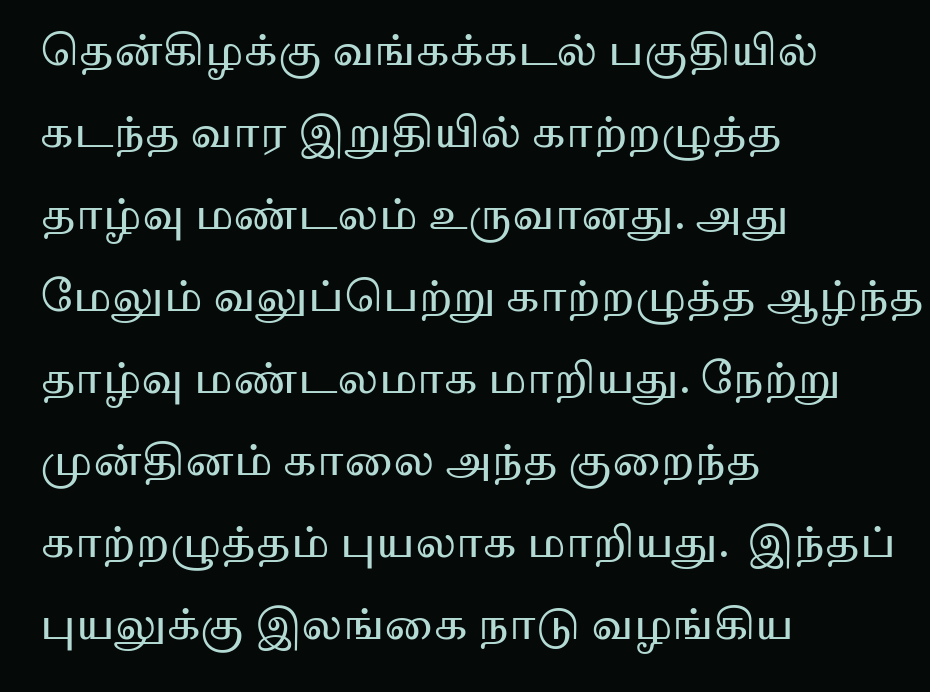தென்கிழக்கு வங்கக்கடல் பகுதியில் கடந்த வார இறுதியில் காற்றழுத்த தாழ்வு மண்டலம் உருவானது. அது மேலும் வலுப்பெற்று காற்றழுத்த ஆழ்ந்த தாழ்வு மண்டலமாக மாறியது. நேற்று முன்தினம் காலை அந்த குறைந்த காற்றழுத்தம் புயலாக மாறியது.  இந்தப் புயலுக்கு இலங்கை நாடு வழங்கிய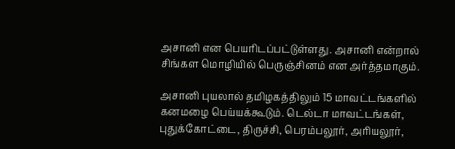அசானி என பெயரிடப்பட்டுள்ளது. அசானி என்றால் சிங்கள மொழியில் பெருஞ்சினம் என அர்த்தமாகும்.

அசானி புயலால் தமிழகத்திலும் 15 மாவட்டங்களில் கனமழை பெய்யக்கூடும். டெல்டா மாவட்டங்கள், புதுக்கோட்டை, திருச்சி, பெரம்பலூர், அரியலூர்,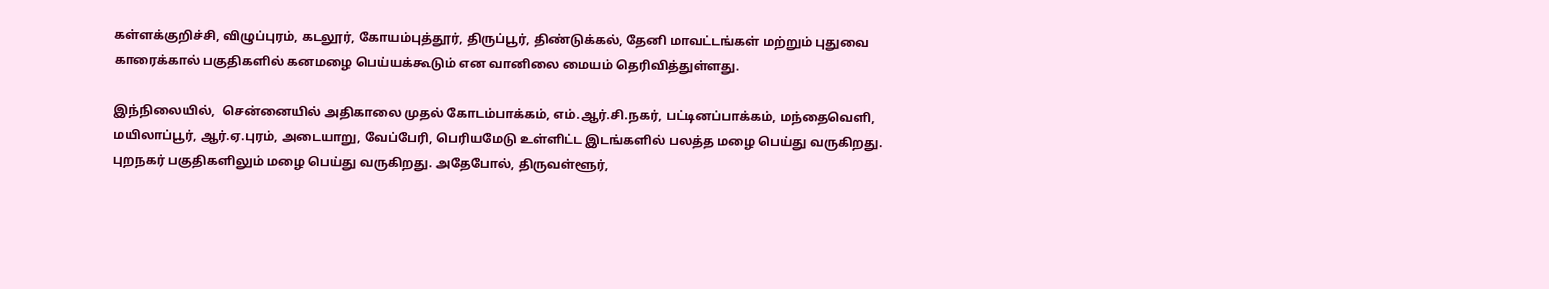கள்ளக்குறிச்சி, விழுப்புரம், கடலூர், கோயம்புத்தூர், திருப்பூர், திண்டுக்கல், தேனி மாவட்டங்கள் மற்றும் புதுவை காரைக்கால் பகுதிகளில் கனமழை பெய்யக்கூடும் என வானிலை மையம் தெரிவித்துள்ளது.

இந்நிலையில்,  சென்னையில் அதிகாலை முதல் கோடம்பாக்கம், எம்.ஆர்.சி.நகர், பட்டினப்பாக்கம், மந்தைவெளி, மயிலாப்பூர், ஆர்.ஏ.புரம், அடையாறு, வேப்பேரி, பெரியமேடு உள்ளிட்ட இடங்களில் பலத்த மழை பெய்து வருகிறது.  புறநகர் பகுதிகளிலும் மழை பெய்து வருகிறது. அதேபோல், திருவள்ளூர்,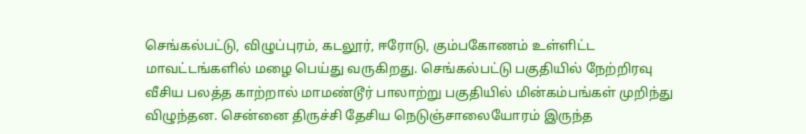செங்கல்பட்டு, விழுப்புரம், கடலூர், ஈரோடு, கும்பகோணம் உள்ளிட்ட மாவட்டங்களில் மழை பெய்து வருகிறது. செங்கல்பட்டு பகுதியில் நேற்றிரவு வீசிய பலத்த காற்றால் மாமண்டூர் பாலாற்று பகுதியில் மின்கம்பங்கள் முறிந்து விழுந்தன. சென்னை திருச்சி தேசிய நெடுஞ்சாலையோரம் இருந்த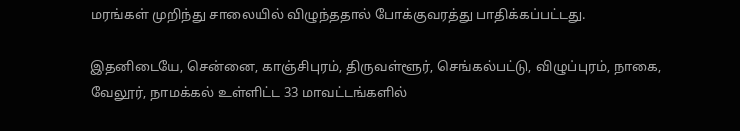மரங்கள் முறிந்து சாலையில் விழுந்ததால் போக்குவரத்து பாதிக்கப்பட்டது.

இதனிடையே, சென்னை, காஞ்சிபுரம், திருவள்ளூர், செங்கல்பட்டு, விழுப்புரம், நாகை, வேலூர், நாமக்கல் உள்ளிட்ட 33 மாவட்டங்களில்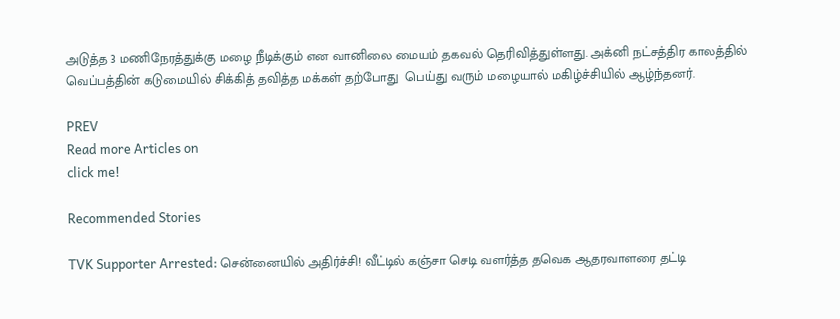அடுத்த 3 மணிநேரத்துக்கு மழை நீடிக்கும் என வானிலை மையம் தகவல் தெரிவித்துள்ளது. அக்னி நட்சத்திர காலத்தில் வெப்பத்தின் கடுமையில் சிக்கித் தவித்த மக்கள் தற்போது  பெய்து வரும் மழையால் மகிழ்ச்சியில் ஆழ்ந்தனர்.

PREV
Read more Articles on
click me!

Recommended Stories

TVK Supporter Arrested: சென்னையில் அதிர்ச்சி! வீட்டில் கஞ்சா செடி வளர்த்த தவெக ஆதரவாளரை தட்டி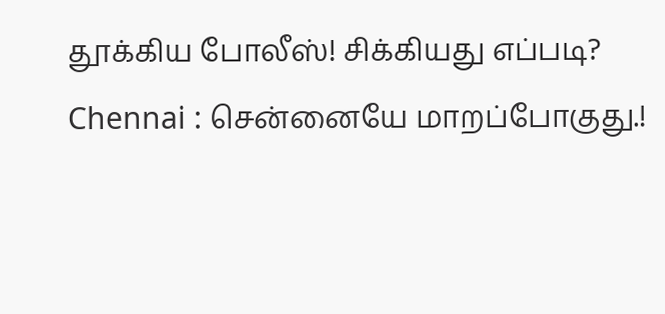தூக்கிய போலீஸ்! சிக்கியது எப்படி?
Chennai : சென்னையே மாறப்போகுது.!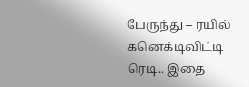பேருந்து – ரயில் கனெக்டிவிட்டி ரெடி.. இதை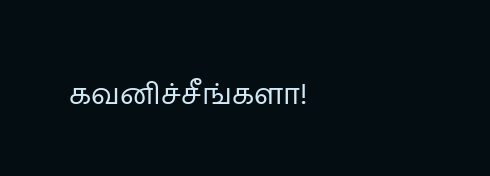கவனிச்சீங்களா!